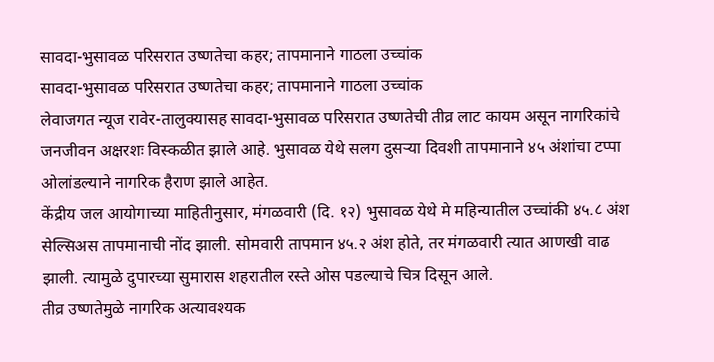सावदा-भुसावळ परिसरात उष्णतेचा कहर; तापमानाने गाठला उच्चांक
सावदा-भुसावळ परिसरात उष्णतेचा कहर; तापमानाने गाठला उच्चांक
लेवाजगत न्यूज रावेर-तालुक्यासह सावदा-भुसावळ परिसरात उष्णतेची तीव्र लाट कायम असून नागरिकांचे जनजीवन अक्षरशः विस्कळीत झाले आहे. भुसावळ येथे सलग दुसऱ्या दिवशी तापमानाने ४५ अंशांचा टप्पा ओलांडल्याने नागरिक हैराण झाले आहेत.
केंद्रीय जल आयोगाच्या माहितीनुसार, मंगळवारी (दि. १२) भुसावळ येथे मे महिन्यातील उच्चांकी ४५.८ अंश सेल्सिअस तापमानाची नोंद झाली. सोमवारी तापमान ४५.२ अंश होते, तर मंगळवारी त्यात आणखी वाढ झाली. त्यामुळे दुपारच्या सुमारास शहरातील रस्ते ओस पडल्याचे चित्र दिसून आले.
तीव्र उष्णतेमुळे नागरिक अत्यावश्यक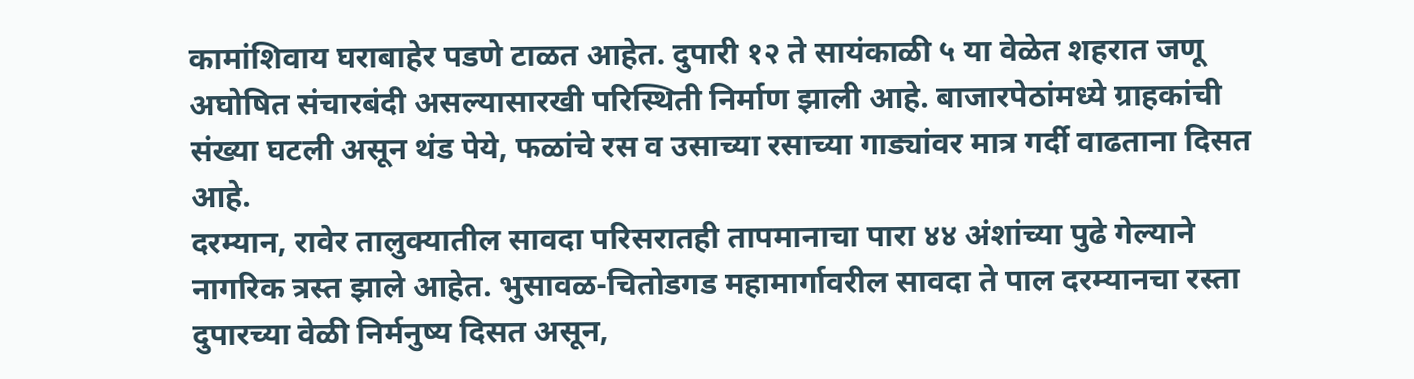कामांशिवाय घराबाहेर पडणे टाळत आहेत. दुपारी १२ ते सायंकाळी ५ या वेळेत शहरात जणू अघोषित संचारबंदी असल्यासारखी परिस्थिती निर्माण झाली आहे. बाजारपेठांमध्ये ग्राहकांची संख्या घटली असून थंड पेये, फळांचे रस व उसाच्या रसाच्या गाड्यांवर मात्र गर्दी वाढताना दिसत आहे.
दरम्यान, रावेर तालुक्यातील सावदा परिसरातही तापमानाचा पारा ४४ अंशांच्या पुढे गेल्याने नागरिक त्रस्त झाले आहेत. भुसावळ-चितोडगड महामार्गावरील सावदा ते पाल दरम्यानचा रस्ता दुपारच्या वेळी निर्मनुष्य दिसत असून,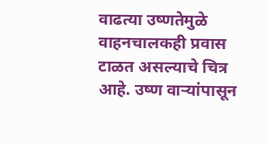वाढत्या उष्णतेमुळे वाहनचालकही प्रवास टाळत असल्याचे चित्र आहे. उष्ण वाऱ्यांपासून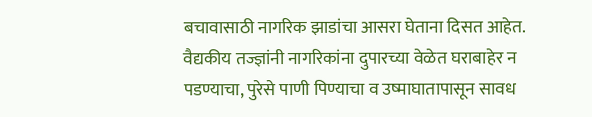बचावासाठी नागरिक झाडांचा आसरा घेताना दिसत आहेत.
वैद्यकीय तज्ज्ञांनी नागरिकांना दुपारच्या वेळेत घराबाहेर न पडण्याचा, पुरेसे पाणी पिण्याचा व उष्माघातापासून सावध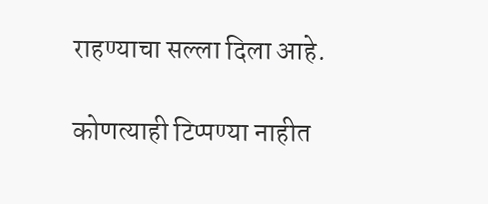राहण्याचा सल्ला दिला आहे.

कोणत्याही टिप्पण्या नाहीत